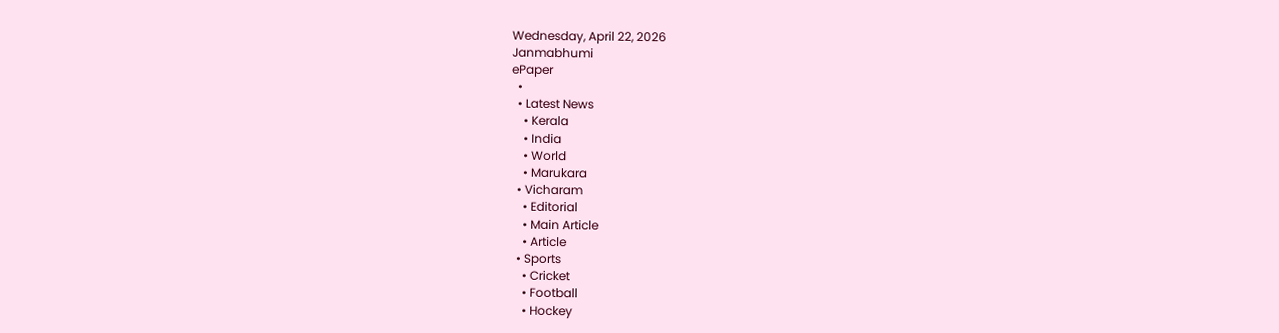Wednesday, April 22, 2026
Janmabhumi
ePaper
  •
  • Latest News
    • Kerala
    • India
    • World
    • Marukara
  • Vicharam
    • Editorial
    • Main Article
    • Article
  • Sports
    • Cricket
    • Football
    • Hockey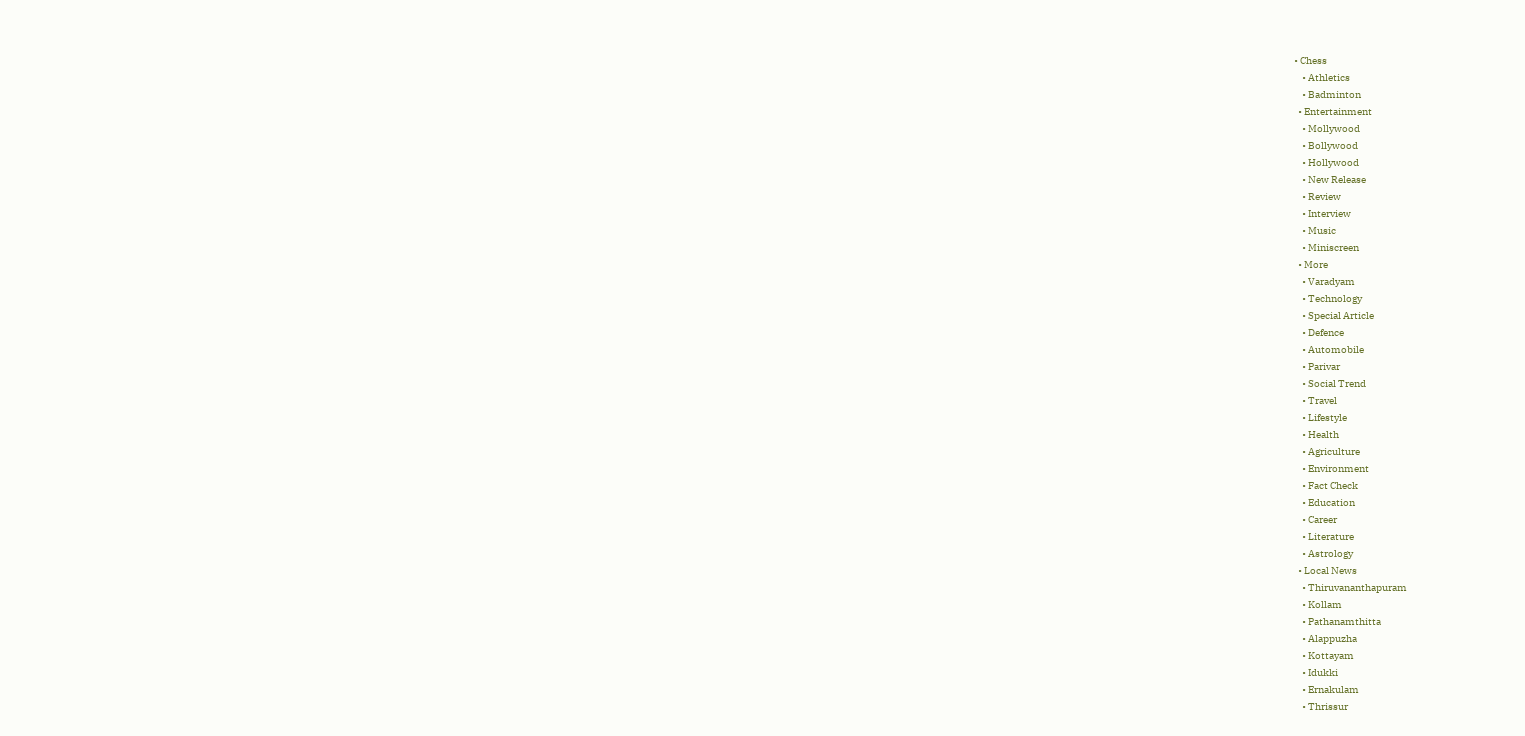• Chess
    • Athletics
    • Badminton
  • Entertainment
    • Mollywood
    • Bollywood
    • Hollywood
    • New Release
    • Review
    • Interview
    • Music
    • Miniscreen
  • More
    • Varadyam
    • Technology
    • Special Article
    • Defence
    • Automobile
    • Parivar
    • Social Trend
    • Travel
    • Lifestyle
    • Health
    • Agriculture
    • Environment
    • Fact Check
    • Education
    • Career
    • Literature
    • Astrology
  • Local News
    • Thiruvananthapuram
    • Kollam
    • Pathanamthitta
    • Alappuzha
    • Kottayam
    • Idukki
    • Ernakulam
    • Thrissur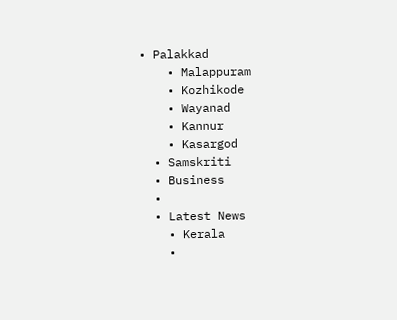• Palakkad
    • Malappuram
    • Kozhikode
    • Wayanad
    • Kannur
    • Kasargod
  • Samskriti
  • Business
  •
  • Latest News
    • Kerala
    •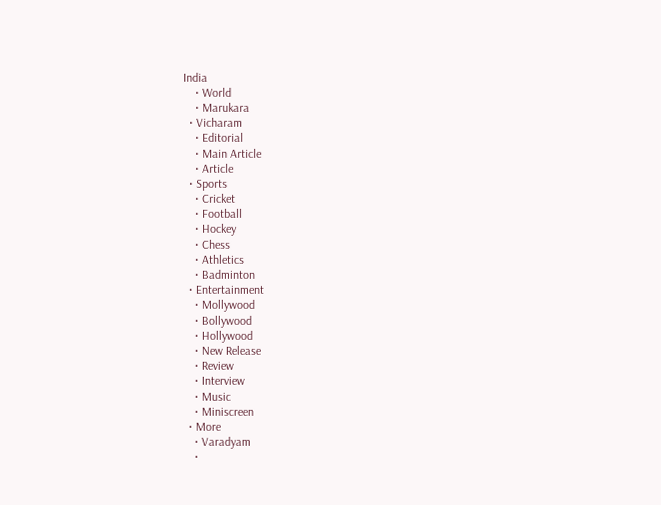India
    • World
    • Marukara
  • Vicharam
    • Editorial
    • Main Article
    • Article
  • Sports
    • Cricket
    • Football
    • Hockey
    • Chess
    • Athletics
    • Badminton
  • Entertainment
    • Mollywood
    • Bollywood
    • Hollywood
    • New Release
    • Review
    • Interview
    • Music
    • Miniscreen
  • More
    • Varadyam
    •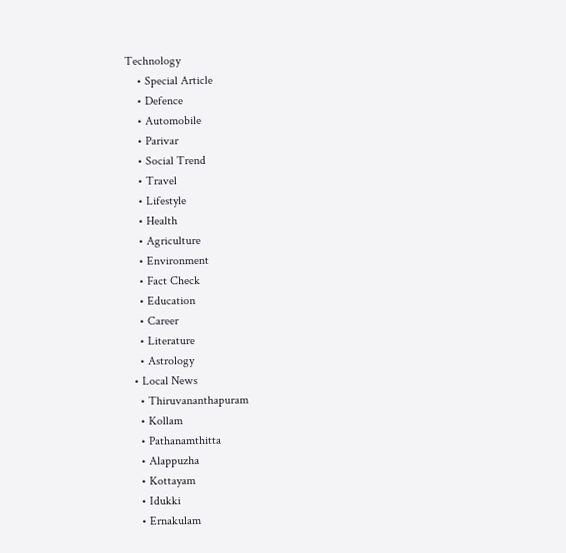Technology
    • Special Article
    • Defence
    • Automobile
    • Parivar
    • Social Trend
    • Travel
    • Lifestyle
    • Health
    • Agriculture
    • Environment
    • Fact Check
    • Education
    • Career
    • Literature
    • Astrology
  • Local News
    • Thiruvananthapuram
    • Kollam
    • Pathanamthitta
    • Alappuzha
    • Kottayam
    • Idukki
    • Ernakulam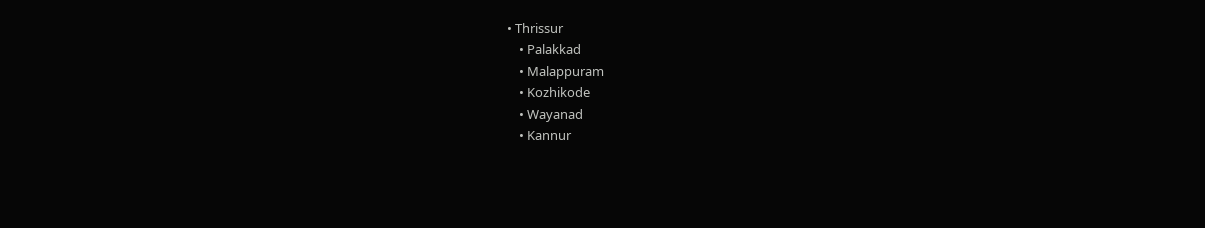• Thrissur
    • Palakkad
    • Malappuram
    • Kozhikode
    • Wayanad
    • Kannur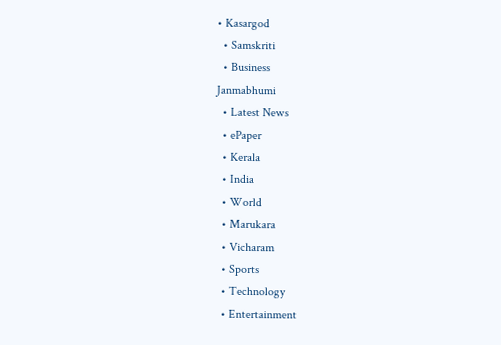• Kasargod
  • Samskriti
  • Business
Janmabhumi
  • Latest News
  • ePaper
  • Kerala
  • India
  • World
  • Marukara
  • Vicharam
  • Sports
  • Technology
  • Entertainment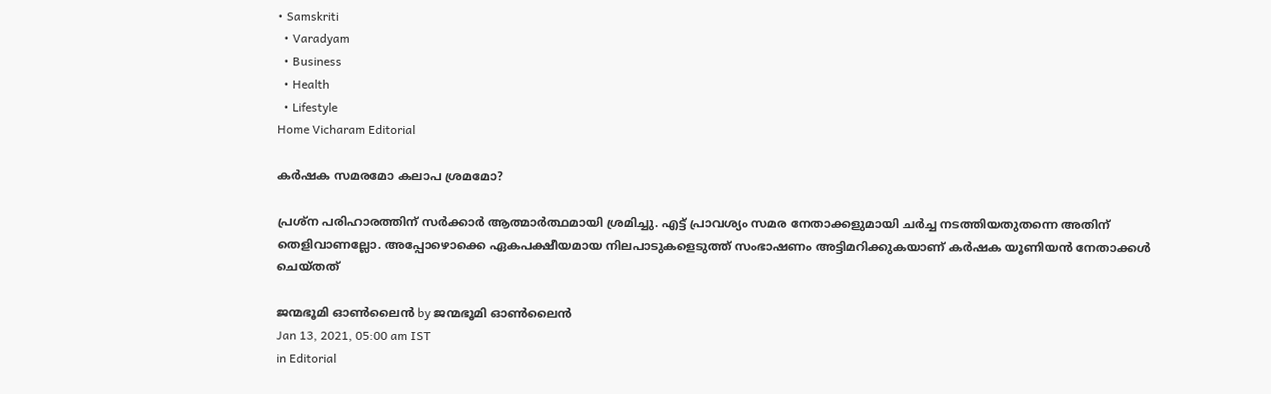• Samskriti
  • Varadyam
  • Business
  • Health
  • Lifestyle
Home Vicharam Editorial

കര്‍ഷക സമരമോ കലാപ ശ്രമമോ?

പ്രശ്‌ന പരിഹാരത്തിന് സര്‍ക്കാര്‍ ആത്മാര്‍ത്ഥമായി ശ്രമിച്ചു. എട്ട് പ്രാവശ്യം സമര നേതാക്കളുമായി ചര്‍ച്ച നടത്തിയതുതന്നെ അതിന് തെളിവാണല്ലോ. അപ്പോഴൊക്കെ ഏകപക്ഷീയമായ നിലപാടുകളെടുത്ത് സംഭാഷണം അട്ടിമറിക്കുകയാണ് കര്‍ഷക യൂണിയന്‍ നേതാക്കള്‍ ചെയ്തത്

ജന്മഭൂമി ഓണ്‍ലൈന്‍ by ജന്മഭൂമി ഓണ്‍ലൈന്‍
Jan 13, 2021, 05:00 am IST
in Editorial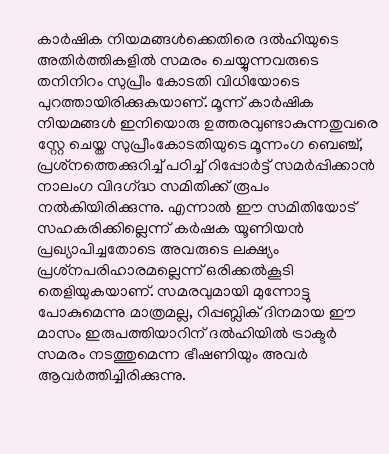കാര്‍ഷിക നിയമങ്ങള്‍ക്കെതിരെ ദല്‍ഹിയുടെ അതിര്‍ത്തികളില്‍ സമരം ചെയ്യുന്നവരുടെ തനിനിറം സുപ്രീം കോടതി വിധിയോടെ പുറത്തായിരിക്കുകയാണ്. മൂന്ന് കാര്‍ഷിക നിയമങ്ങള്‍ ഇനിയൊരു ഉത്തരവുണ്ടാകുന്നതുവരെ സ്റ്റേ ചെയ്ത സുപ്രീംകോടതിയുടെ മൂന്നംഗ ബെഞ്ച്, പ്രശ്‌നത്തെക്കുറിച്ച് പഠിച്ച് റിപ്പോര്‍ട്ട് സമര്‍പ്പിക്കാന്‍ നാലംഗ വിദഗ്‌ദ്ധ സമിതിക്ക് രൂപം നല്‍കിയിരിക്കുന്നു. എന്നാല്‍ ഈ സമിതിയോട് സഹകരിക്കില്ലെന്ന് കര്‍ഷക യൂണിയന്‍ പ്രഖ്യാപിച്ചതോടെ അവരുടെ ലക്ഷ്യം പ്രശ്‌നപരിഹാരമല്ലെന്ന് ഒരിക്കല്‍കൂടി തെളിയുകയാണ്. സമരവുമായി മുന്നോട്ടു പോകുമെന്നു മാത്രമല്ല, റിപ്പബ്ലിക് ദിനമായ ഈ മാസം ഇരുപത്തിയാറിന് ദല്‍ഹിയില്‍ ട്രാക്ടര്‍ സമരം നടത്തുമെന്ന ഭീഷണിയും അവര്‍  ആവര്‍ത്തിച്ചിരിക്കുന്നു.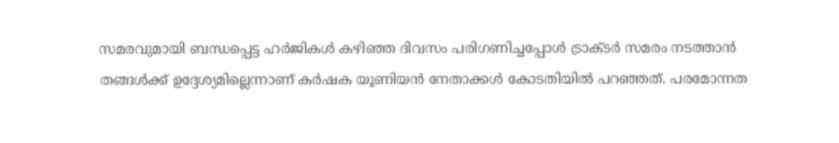സമരവുമായി ബന്ധപ്പെട്ട ഹര്‍ജികള്‍ കഴിഞ്ഞ ദിവസം പരിഗണിച്ചപ്പോള്‍ ട്രാക്ടര്‍ സമരം നടത്താന്‍ തങ്ങള്‍ക്ക് ഉദ്ദേശ്യമില്ലെന്നാണ് കര്‍ഷക യൂണിയന്‍ നേതാക്കള്‍ കോടതിയില്‍ പറഞ്ഞത്. പരമോന്നത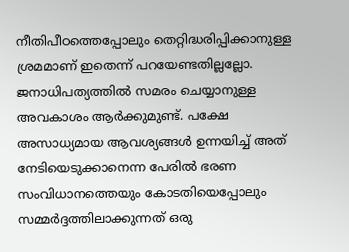നീതിപീഠത്തെപ്പോലും തെറ്റിദ്ധരിപ്പിക്കാനുള്ള ശ്രമമാണ് ഇതെന്ന് പറയേണ്ടതില്ലല്ലോ. ജനാധിപത്യത്തില്‍ സമരം ചെയ്യാനുള്ള അവകാശം ആര്‍ക്കുമുണ്ട്. പക്ഷേ അസാധ്യമായ ആവശ്യങ്ങള്‍ ഉന്നയിച്ച് അത് നേടിയെടുക്കാനെന്ന പേരില്‍ ഭരണ സംവിധാനത്തെയും കോടതിയെപ്പോലും സമ്മര്‍ദ്ദത്തിലാക്കുന്നത് ഒരു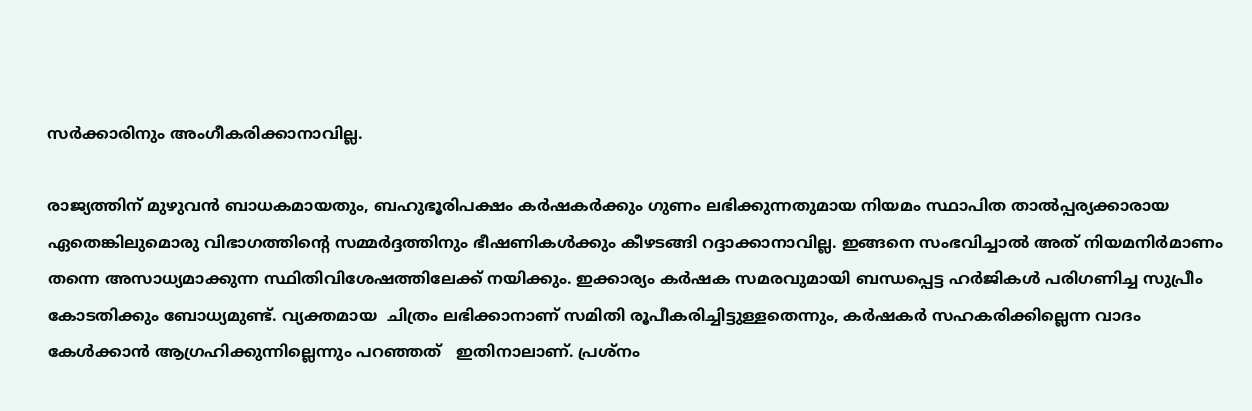സര്‍ക്കാരിനും അംഗീകരിക്കാനാവില്ല.

രാജ്യത്തിന് മുഴുവന്‍ ബാധകമായതും, ബഹുഭൂരിപക്ഷം കര്‍ഷകര്‍ക്കും ഗുണം ലഭിക്കുന്നതുമായ നിയമം സ്ഥാപിത താല്‍പ്പര്യക്കാരായ ഏതെങ്കിലുമൊരു വിഭാഗത്തിന്റെ സമ്മര്‍ദ്ദത്തിനും ഭീഷണികള്‍ക്കും കീഴടങ്ങി റദ്ദാക്കാനാവില്ല. ഇങ്ങനെ സംഭവിച്ചാല്‍ അത് നിയമനിര്‍മാണം തന്നെ അസാധ്യമാക്കുന്ന സ്ഥിതിവിശേഷത്തിലേക്ക് നയിക്കും. ഇക്കാര്യം കര്‍ഷക സമരവുമായി ബന്ധപ്പെട്ട ഹര്‍ജികള്‍ പരിഗണിച്ച സുപ്രീം കോടതിക്കും ബോധ്യമുണ്ട്. വ്യക്തമായ  ചിത്രം ലഭിക്കാനാണ് സമിതി രൂപീകരിച്ചിട്ടുള്ളതെന്നും, കര്‍ഷകര്‍ സഹകരിക്കില്ലെന്ന വാദം കേള്‍ക്കാന്‍ ആഗ്രഹിക്കുന്നില്ലെന്നും പറഞ്ഞത്   ഇതിനാലാണ്. പ്രശ്‌നം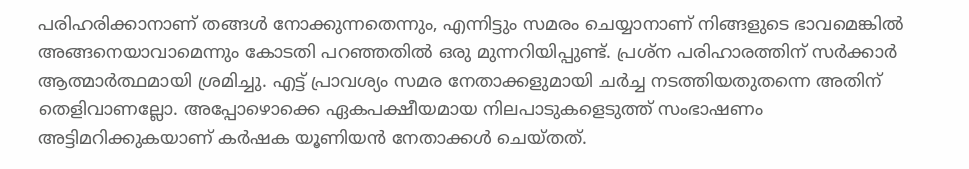പരിഹരിക്കാനാണ് തങ്ങള്‍ നോക്കുന്നതെന്നും, എന്നിട്ടും സമരം ചെയ്യാനാണ് നിങ്ങളുടെ ഭാവമെങ്കില്‍ അങ്ങനെയാവാമെന്നും കോടതി പറഞ്ഞതില്‍ ഒരു മുന്നറിയിപ്പുണ്ട്. പ്രശ്‌ന പരിഹാരത്തിന് സര്‍ക്കാര്‍ ആത്മാര്‍ത്ഥമായി ശ്രമിച്ചു. എട്ട് പ്രാവശ്യം സമര നേതാക്കളുമായി ചര്‍ച്ച നടത്തിയതുതന്നെ അതിന്  തെളിവാണല്ലോ. അപ്പോഴൊക്കെ ഏകപക്ഷീയമായ നിലപാടുകളെടുത്ത് സംഭാഷണം അട്ടിമറിക്കുകയാണ് കര്‍ഷക യൂണിയന്‍ നേതാക്കള്‍ ചെയ്തത്.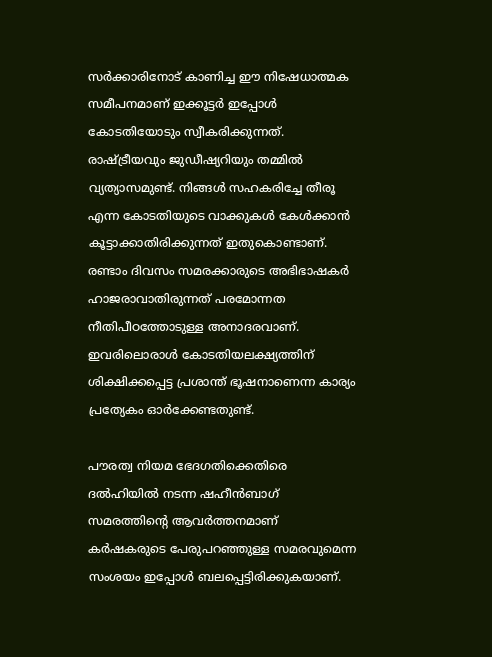സര്‍ക്കാരിനോട് കാണിച്ച ഈ നിഷേധാത്മക സമീപനമാണ് ഇക്കൂട്ടര്‍ ഇപ്പോള്‍ കോടതിയോടും സ്വീകരിക്കുന്നത്. രാഷ്‌ട്രീയവും ജുഡീഷ്യറിയും തമ്മില്‍ വ്യത്യാസമുണ്ട്. നിങ്ങള്‍ സഹകരിച്ചേ തീരൂ എന്ന കോടതിയുടെ വാക്കുകള്‍ കേള്‍ക്കാന്‍ കൂട്ടാക്കാതിരിക്കുന്നത് ഇതുകൊണ്ടാണ്. രണ്ടാം ദിവസം സമരക്കാരുടെ അഭിഭാഷകര്‍ ഹാജരാവാതിരുന്നത് പരമോന്നത നീതിപീഠത്തോടുള്ള അനാദരവാണ്. ഇവരിലൊരാള്‍ കോടതിയലക്ഷ്യത്തിന് ശിക്ഷിക്കപ്പെട്ട പ്രശാന്ത് ഭൂഷനാണെന്ന കാര്യം പ്രത്യേകം ഓര്‍ക്കേണ്ടതുണ്ട്.

പൗരത്വ നിയമ ഭേദഗതിക്കെതിരെ ദല്‍ഹിയില്‍ നടന്ന ഷഹീന്‍ബാഗ് സമരത്തിന്റെ ആവര്‍ത്തനമാണ് കര്‍ഷകരുടെ പേരുപറഞ്ഞുള്ള സമരവുമെന്ന സംശയം ഇപ്പോള്‍ ബലപ്പെട്ടിരിക്കുകയാണ്.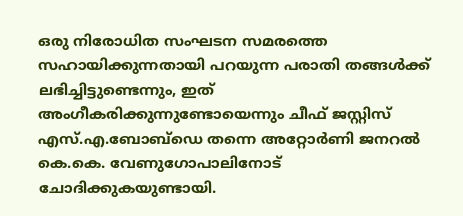ഒരു നിരോധിത സംഘടന സമരത്തെ സഹായിക്കുന്നതായി പറയുന്ന പരാതി തങ്ങള്‍ക്ക് ലഭിച്ചിട്ടുണ്ടെന്നും, ഇത് അംഗീകരിക്കുന്നുണ്ടോയെന്നും ചീഫ് ജസ്റ്റിസ് എസ്.എ.ബോബ്‌ഡെ തന്നെ അറ്റോര്‍ണി ജനറല്‍ കെ.കെ. വേണുഗോപാലിനോട്  ചോദിക്കുകയുണ്ടായി.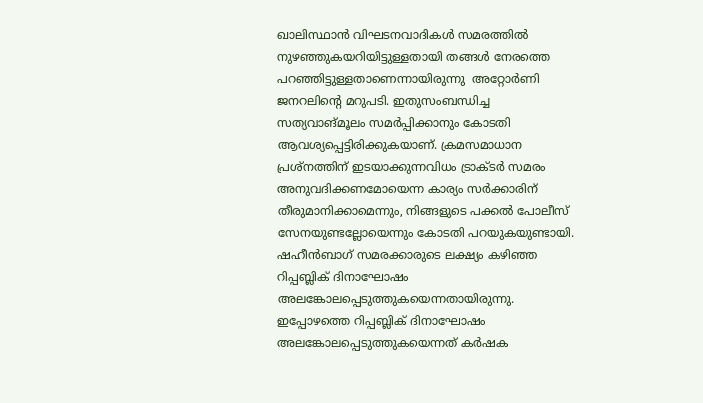ഖാലിസ്ഥാന്‍ വിഘടനവാദികള്‍ സമരത്തില്‍ നുഴഞ്ഞുകയറിയിട്ടുള്ളതായി തങ്ങള്‍ നേരത്തെ പറഞ്ഞിട്ടുള്ളതാണെന്നായിരുന്നു  അറ്റോര്‍ണി ജനറലിന്റെ മറുപടി. ഇതുസംബന്ധിച്ച സത്യവാങ്മൂലം സമര്‍പ്പിക്കാനും കോടതി ആവശ്യപ്പെട്ടിരിക്കുകയാണ്. ക്രമസമാധാന പ്രശ്‌നത്തിന് ഇടയാക്കുന്നവിധം ട്രാക്ടര്‍ സമരം അനുവദിക്കണമോയെന്ന കാര്യം സര്‍ക്കാരിന് തീരുമാനിക്കാമെന്നും, നിങ്ങളുടെ പക്കല്‍ പോലീസ് സേനയുണ്ടല്ലോയെന്നും കോടതി പറയുകയുണ്ടായി. ഷഹീന്‍ബാഗ് സമരക്കാരുടെ ലക്ഷ്യം കഴിഞ്ഞ റിപ്പബ്ലിക് ദിനാഘോഷം അലങ്കോലപ്പെടുത്തുകയെന്നതായിരുന്നു. ഇപ്പോഴത്തെ റിപ്പബ്ലിക് ദിനാഘോഷം അലങ്കോലപ്പെടുത്തുകയെന്നത് കര്‍ഷക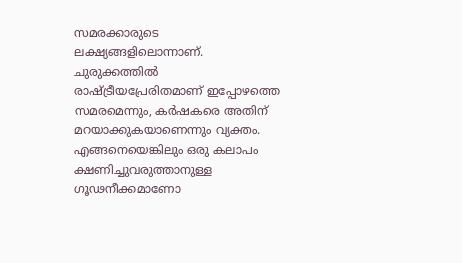സമരക്കാരുടെ ലക്ഷ്യങ്ങളിലൊന്നാണ്. ചുരുക്കത്തില്‍ രാഷ്‌ട്രീയപ്രേരിതമാണ് ഇപ്പോഴത്തെ സമരമെന്നും, കര്‍ഷകരെ അതിന് മറയാക്കുകയാണെന്നും വ്യക്തം. എങ്ങനെയെങ്കിലും ഒരു കലാപം ക്ഷണിച്ചുവരുത്താനുള്ള ഗൂഢനീക്കമാണോ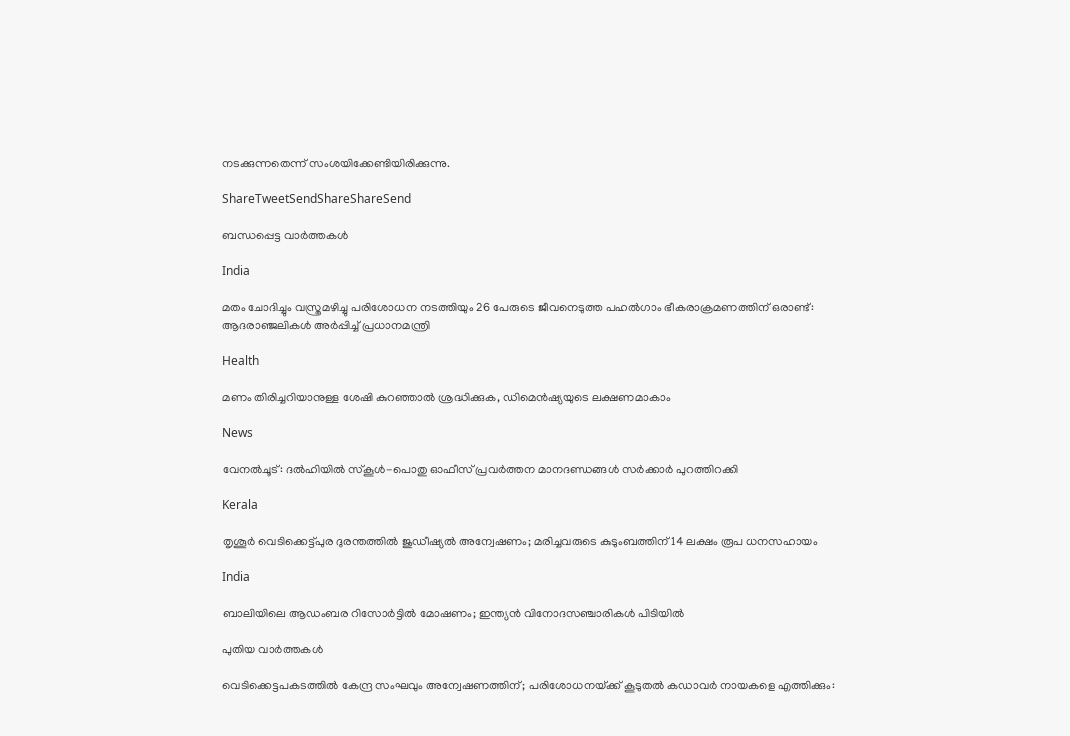നടക്കുന്നതെന്ന് സംശയിക്കേണ്ടിയിരിക്കുന്നു.

ShareTweetSendShareShareSend

ബന്ധപ്പെട്ട വാര്‍ത്തകള്‍

India

മതം ചോദിച്ചും വസ്ത്രമഴിച്ചു പരിശോധന നടത്തിയും 26 പേരുടെ ജീവനെടുത്ത പഹൽഗാം ഭീകരാക്രമണത്തിന് ഒരാണ്ട്: ആദരാഞ്ജലികൾ അർപ്പിച്ച് പ്രധാനമന്ത്രി

Health

മണം തിരിച്ചറിയാനുള്ള ശേഷി കുറഞ്ഞാൽ ശ്രദ്ധിക്കുക, ഡിമെൻഷ്യയുടെ ലക്ഷണമാകാം

News

വേനൽചൂട്: ദൽഹിയിൽ സ്‌കൂൾ-പൊതു ഓഫീസ് പ്രവർത്തന മാനദണ്ഡങ്ങൾ സർക്കാർ പുറത്തിറക്കി

Kerala

തൃശൂർ വെടിക്കെട്ട്പുര ദുരന്തത്തിൽ ജുഡീഷ്യൽ അന്വേഷണം; മരിച്ചവരുടെ കുടുംബത്തിന് 14 ലക്ഷം രൂപ ധനസഹായം

India

ബാലിയിലെ ആഡംബര റിസോർട്ടിൽ മോഷണം; ഇന്ത്യൻ വിനോദസഞ്ചാരികൾ പിടിയിൽ

പുതിയ വാര്‍ത്തകള്‍

വെടിക്കെട്ടപകടത്തിൽ കേന്ദ്ര സംഘവും അന്വേഷണത്തിന്; പരിശോധനയ്‌ക്ക് കൂടുതൽ കഡാവർ നായകളെ എത്തിക്കും: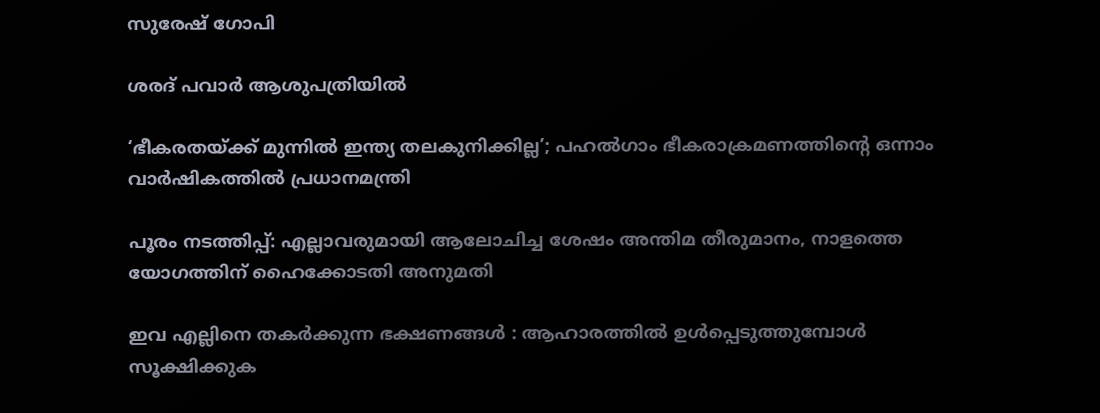സുരേഷ് ഗോപി

ശരദ് പവാർ ആശുപത്രിയിൽ

‘ഭീകരതയ്‌ക്ക് മുന്നിൽ ഇന്ത്യ തലകുനിക്കില്ല’; പഹൽഗാം ഭീകരാക്രമണത്തിന്റെ ഒന്നാം വാർഷികത്തിൽ പ്രധാനമന്ത്രി

പൂരം നടത്തിപ്പ്: എല്ലാവരുമായി ആലോചിച്ച ശേഷം അന്തിമ തീരുമാനം, നാളത്തെ യോഗത്തിന് ഹൈക്കോടതി അനുമതി

ഇവ എല്ലിനെ തകര്‍ക്കുന്ന ഭക്ഷണങ്ങള്‍ : ആഹാരത്തില്‍ ഉള്‍പ്പെടുത്തുമ്പോള്‍ സൂക്ഷിക്കുക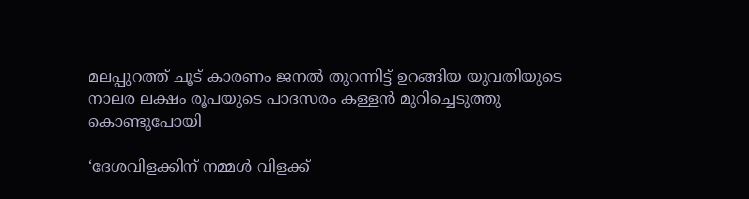മലപ്പുറത്ത് ചൂട് കാരണം ജനൽ തുറന്നിട്ട് ഉറങ്ങിയ യുവതിയുടെ നാലര ലക്ഷം രൂപയുടെ പാദസരം കള്ളൻ മുറിച്ചെടുത്തു കൊണ്ടുപോയി

‘ദേശവിളക്കിന് നമ്മൾ വിളക്ക്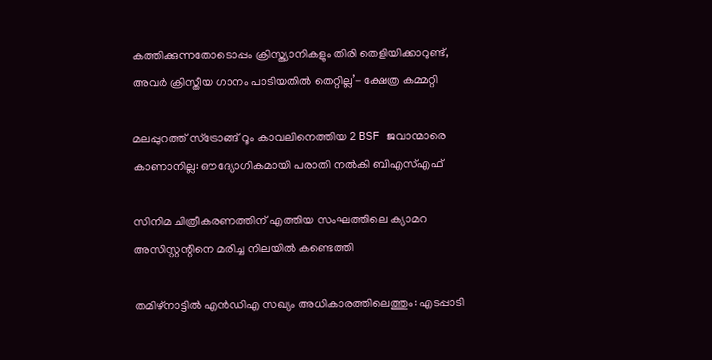കത്തിക്കുന്നതോടൊപ്പം ക്രിസ്ത്യാനികളും തിരി തെളിയിക്കാറുണ്ട്, അവർ ക്രിസ്തീയ ഗാനം പാടിയതിൽ തെറ്റില്ല’- ക്ഷേത്ര കമ്മറ്റി

മലപ്പുറത്ത് സ്ട്രോങ്ങ് റൂം കാവലിനെത്തിയ 2 BSF ജവാന്മാരെ കാണാനില്ല: ഔദ്യോഗികമായി പരാതി നൽകി ബിഎസ്എഫ്

സിനിമ ചിത്രീകരണത്തിന് എത്തിയ സംഘത്തിലെ ക്യാമറ അസിസ്റ്റന്റിനെ മരിച്ച നിലയില്‍ കണ്ടെത്തി

തമിഴ്‌നാട്ടില്‍ എന്‍ഡിഎ സഖ്യം അധികാരത്തിലെത്തും: എടപ്പാടി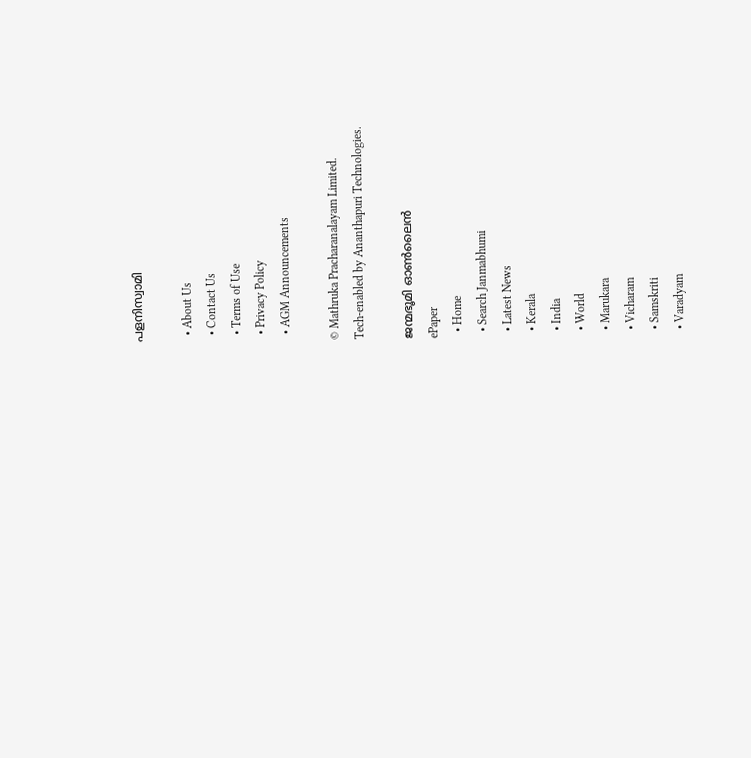പളനിസ്വാമി

  • About Us
  • Contact Us
  • Terms of Use
  • Privacy Policy
  • AGM Announcements

© Mathruka Pracharanalayam Limited.
Tech-enabled by Ananthapuri Technologies.

ജന്മഭൂമി ഓണ്‍ലൈന്‍
ePaper
  • Home
  • Search Janmabhumi
  • Latest News
  • Kerala
  • India
  • World
  • Marukara
  • Vicharam
  • Samskriti
  • Varadyam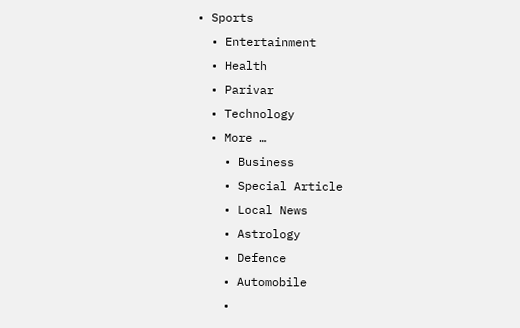• Sports
  • Entertainment
  • Health
  • Parivar
  • Technology
  • More …
    • Business
    • Special Article
    • Local News
    • Astrology
    • Defence
    • Automobile
    •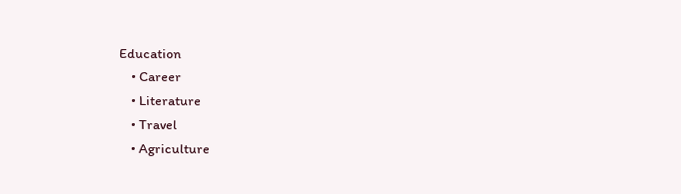Education
    • Career
    • Literature
    • Travel
    • Agriculture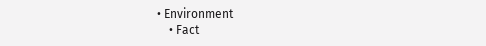• Environment
    • Fact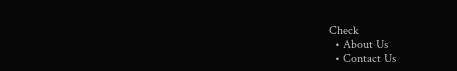Check
  • About Us
  • Contact Us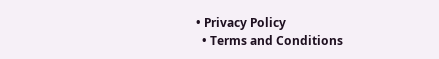• Privacy Policy
  • Terms and Conditions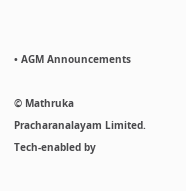• AGM Announcements

© Mathruka Pracharanalayam Limited.
Tech-enabled by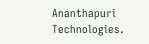Ananthapuri Technologies.